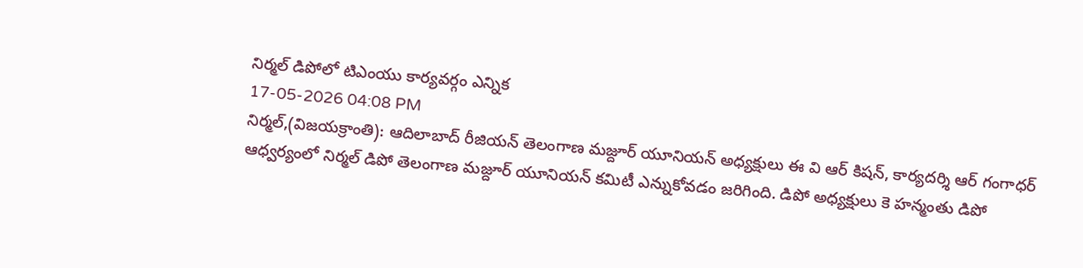నిర్మల్ డిపోలో టిఎంయు కార్యవర్గం ఎన్నిక
17-05-2026 04:08 PM
నిర్మల్,(విజయక్రాంతి): ఆదిలాబాద్ రీజియన్ తెలంగాణ మజ్దూర్ యూనియన్ అధ్యక్షులు ఈ వి ఆర్ కిషన్, కార్యదర్శి ఆర్ గంగాధర్ ఆధ్వర్యంలో నిర్మల్ డిపో తెలంగాణ మజ్దూర్ యూనియన్ కమిటీ ఎన్నుకోవడం జరిగింది. డిపో అధ్యక్షులు కె హన్మంతు డిపో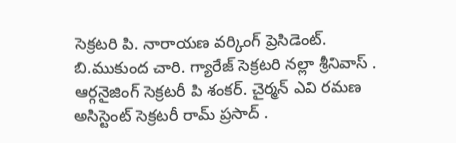సెక్రటరి పి. నారాయణ వర్కింగ్ ప్రెసిడెంట్. బి.ముకుంద చారి. గ్యారేజ్ సెక్రటరి నల్లా శ్రీనివాస్ . ఆర్గనైజింగ్ సెక్రటరీ పి శంకర్. చైర్మన్ ఎవి రమణ అసిస్టెంట్ సెక్రటరీ రామ్ ప్రసాద్ .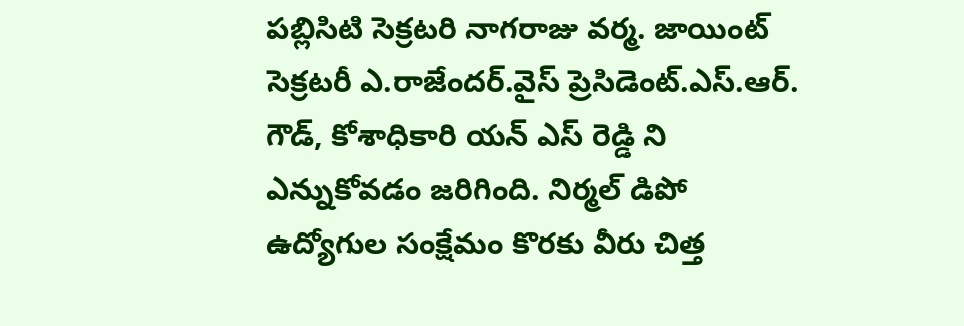పబ్లిసిటి సెక్రటరి నాగరాజు వర్మ. జాయింట్ సెక్రటరీ ఎ.రాజేందర్.వైస్ ప్రెసిడెంట్.ఎస్.ఆర్. గౌడ్, కోశాధికారి యన్ ఎస్ రెడ్డి ని ఎన్నుకోవడం జరిగింది. నిర్మల్ డిపో ఉద్యోగుల సంక్షేమం కొరకు వీరు చిత్త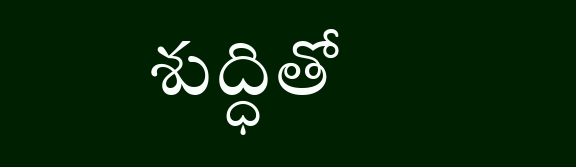శుద్ధితో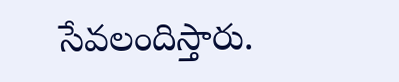సేవలందిస్తారు.